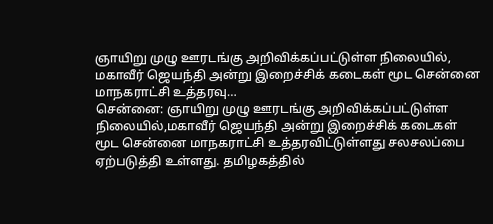ஞாயிறு முழு ஊரடங்கு அறிவிக்கப்பட்டுள்ள நிலையில், மகாவீர் ஜெயந்தி அன்று இறைச்சிக் கடைகள் மூட சென்னை மாநகராட்சி உத்தரவு…
சென்னை: ஞாயிறு முழு ஊரடங்கு அறிவிக்கப்பட்டுள்ள நிலையில்,மகாவீர் ஜெயந்தி அன்று இறைச்சிக் கடைகள் மூட சென்னை மாநகராட்சி உத்தரவிட்டுள்ளது சலசலப்பை ஏற்படுத்தி உள்ளது. தமிழகத்தில்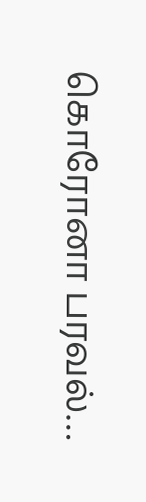கொரோனா பரவல்…